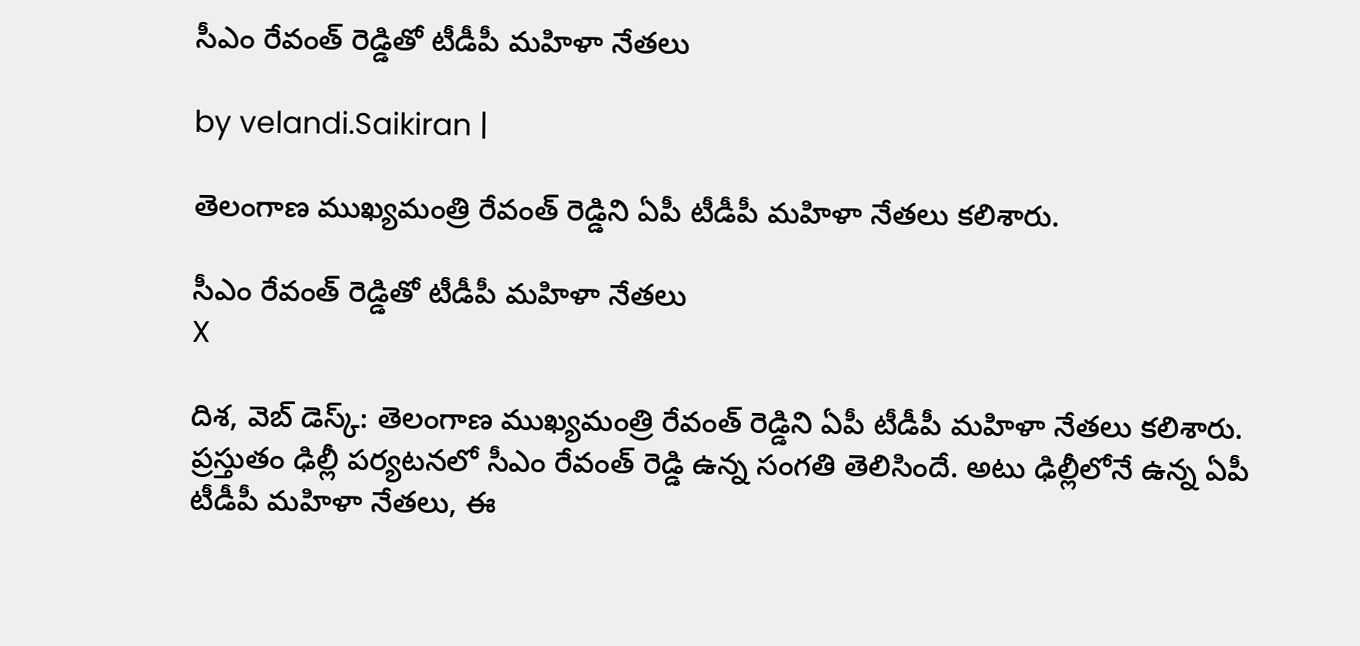సీఎం రేవంత్ రెడ్డితో టీడీపీ మహిళా నేతలు

by velandi.Saikiran |

తెలంగాణ ముఖ్యమంత్రి రేవంత్ రెడ్డిని ఏపీ టీడీపీ మహిళా నేతలు కలిశారు.

సీఎం రేవంత్ రెడ్డితో టీడీపీ మహిళా నేతలు
X

దిశ‌, వెబ్ డెస్క్: తెలంగాణ ముఖ్యమంత్రి రేవంత్ రెడ్డిని ఏపీ టీడీపీ మహిళా నేతలు కలిశారు. ప్రస్తుతం ఢిల్లీ పర్యటనలో సీఎం రేవంత్ రెడ్డి ఉన్న సంగతి తెలిసిందే. అటు ఢిల్లీలోనే ఉన్న‌ ఏపీ టీడీపీ మహిళా నేతలు, ఈ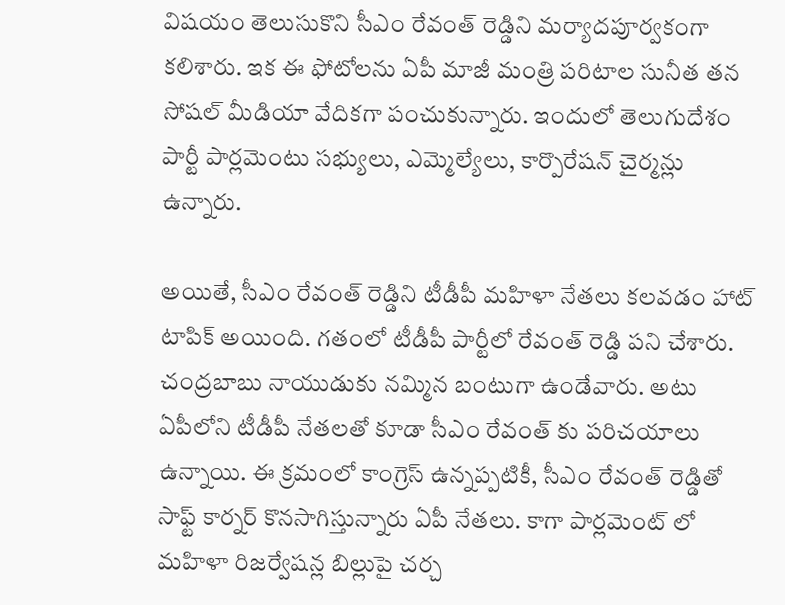విషయం తెలుసుకొని సీఎం రేవంత్ రెడ్డిని మర్యాదపూర్వకంగా కలిశారు. ఇక ఈ ఫోటోలను ఏపీ మాజీ మంత్రి పరిటాల సునీత తన సోషల్ మీడియా వేదికగా పంచుకున్నారు. ఇందులో తెలుగుదేశం పార్టీ పార్లమెంటు సభ్యులు, ఎమ్మెల్యేలు, కార్పొరేషన్ చైర్మన్లు ఉన్నారు.

అయితే, సీఎం రేవంత్ రెడ్డిని టీడీపీ మ‌హిళా నేత‌లు క‌ల‌వ‌డం హాట్ టాపిక్ అయింది. గ‌తంలో టీడీపీ పార్టీలో రేవంత్ రెడ్డి ప‌ని చేశారు. చంద్ర‌బాబు నాయుడుకు న‌మ్మిన బంటుగా ఉండేవారు. అటు ఏపీలోని టీడీపీ నేత‌ల‌తో కూడా సీఎం రేవంత్ కు ప‌రిచ‌యాలు ఉన్నాయి. ఈ క్ర‌మంలో కాంగ్రెస్ ఉన్న‌ప్ప‌టికీ, సీఎం రేవంత్ రెడ్డితో సాఫ్ట్ కార్న‌ర్‌ కొన‌సాగిస్తున్నారు ఏపీ నేత‌లు. కాగా పార్లమెంట్ లో మహిళా రిజర్వేషన్ల బిల్లుపై చర్చ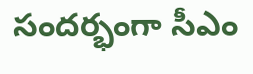సందర్భంగా సీఎం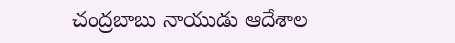చంద్ర‌బాబు నాయుడు ఆదేశాల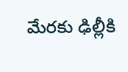మేర‌కు ఢిల్లీకి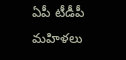ఏపీ టీడీపీ మహిళలు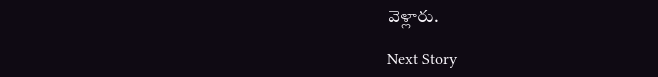వెళ్లారు.

Next Story